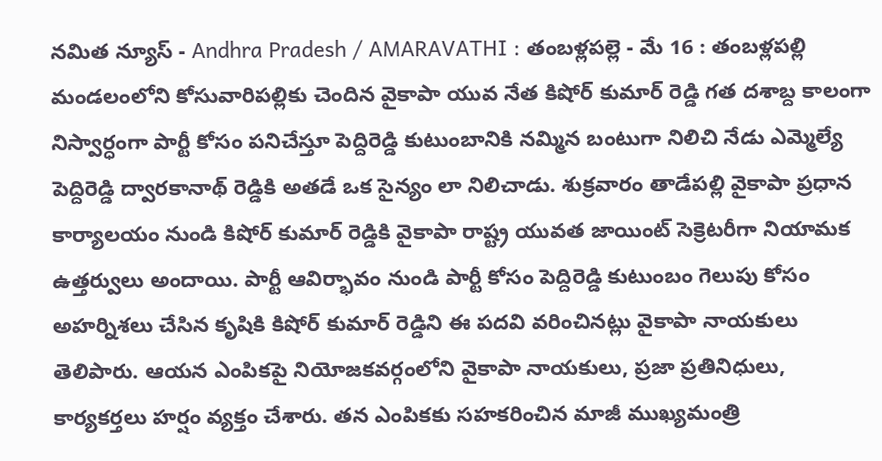నమిత న్యూస్ - Andhra Pradesh / AMARAVATHI : తంబళ్లపల్లె - మే 16 : తంబళ్లపల్లి మండలంలోని కోసువారిపల్లికు చెందిన వైకాపా యువ నేత కిషోర్ కుమార్ రెడ్డి గత దశాబ్ద కాలంగా నిస్వార్ధంగా పార్టీ కోసం పనిచేస్తూ పెద్దిరెడ్డి కుటుంబానికి నమ్మిన బంటుగా నిలిచి నేడు ఎమ్మెల్యే పెద్దిరెడ్డి ద్వారకానాథ్ రెడ్డికి అతడే ఒక సైన్యం లా నిలిచాడు. శుక్రవారం తాడేపల్లి వైకాపా ప్రధాన కార్యాలయం నుండి కిషోర్ కుమార్ రెడ్డికి వైకాపా రాష్ట్ర యువత జాయింట్ సెక్రెటరీగా నియామక ఉత్తర్వులు అందాయి. పార్టీ ఆవిర్భావం నుండి పార్టీ కోసం పెద్దిరెడ్డి కుటుంబం గెలుపు కోసం అహర్నిశలు చేసిన కృషికి కిషోర్ కుమార్ రెడ్డిని ఈ పదవి వరించినట్లు వైకాపా నాయకులు తెలిపారు. ఆయన ఎంపికపై నియోజకవర్గంలోని వైకాపా నాయకులు, ప్రజా ప్రతినిధులు, కార్యకర్తలు హర్షం వ్యక్తం చేశారు. తన ఎంపికకు సహకరించిన మాజీ ముఖ్యమంత్రి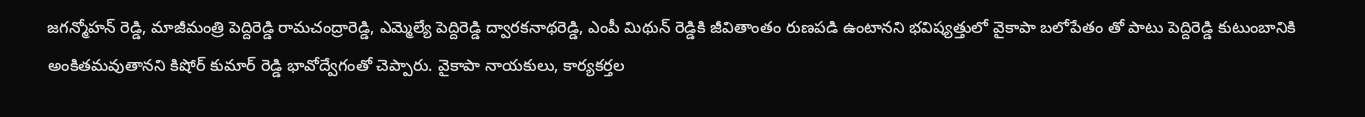జగన్మోహన్ రెడ్డి, మాజీమంత్రి పెద్దిరెడ్డి రామచంద్రారెడ్డి, ఎమ్మెల్యే పెద్దిరెడ్డి ద్వారకనాథరెడ్డి, ఎంపీ మిథున్ రెడ్డికి జీవితాంతం రుణపడి ఉంటానని భవిష్యత్తులో వైకాపా బలోపేతం తో పాటు పెద్దిరెడ్డి కుటుంబానికి అంకితమవుతానని కిషోర్ కుమార్ రెడ్డి భావోద్వేగంతో చెప్పారు. వైకాపా నాయకులు, కార్యకర్తల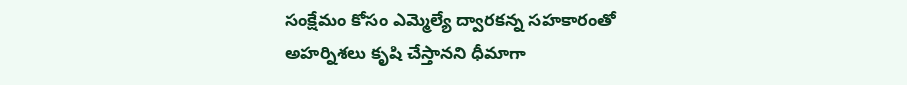సంక్షేమం కోసం ఎమ్మెల్యే ద్వారకన్న సహకారంతో అహర్నిశలు కృషి చేస్తానని ధీమాగా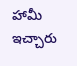హామీ ఇచ్చారు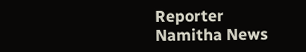Reporter
Namitha News